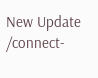New Update
/connect-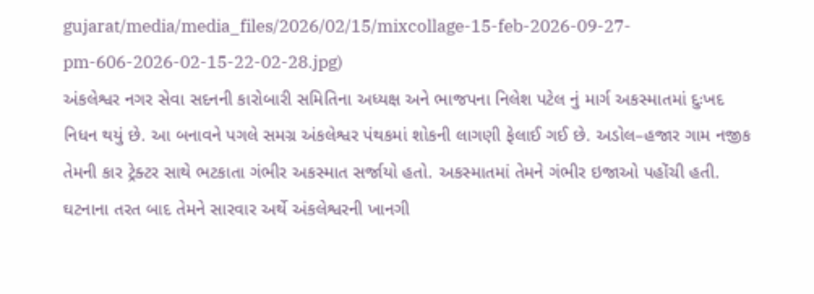gujarat/media/media_files/2026/02/15/mixcollage-15-feb-2026-09-27-pm-606-2026-02-15-22-02-28.jpg)
અંકલેશ્વર નગર સેવા સદનની કારોબારી સમિતિના અધ્યક્ષ અને ભાજપના નિલેશ પટેલ નું માર્ગ અકસ્માતમાં દુઃખદ નિધન થયું છે. આ બનાવને પગલે સમગ્ર અંકલેશ્વર પંથકમાં શોકની લાગણી ફેલાઈ ગઈ છે. અડોલ–હજાર ગામ નજીક તેમની કાર ટ્રેક્ટર સાથે ભટકાતા ગંભીર અકસ્માત સર્જાયો હતો. અકસ્માતમાં તેમને ગંભીર ઇજાઓ પહોંચી હતી.
ઘટનાના તરત બાદ તેમને સારવાર અર્થે અંકલેશ્વરની ખાનગી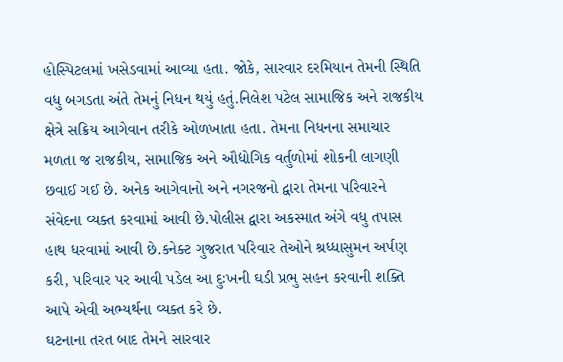હોસ્પિટલમાં ખસેડવામાં આવ્યા હતા. જોકે, સારવાર દરમિયાન તેમની સ્થિતિ વધુ બગડતા અંતે તેમનું નિધન થયું હતું.નિલેશ પટેલ સામાજિક અને રાજકીય ક્ષેત્રે સક્રિય આગેવાન તરીકે ઓળખાતા હતા. તેમના નિધનના સમાચાર મળતા જ રાજકીય, સામાજિક અને ઔદ્યોગિક વર્તુળોમાં શોકની લાગણી છવાઈ ગઈ છે. અનેક આગેવાનો અને નગરજનો દ્વારા તેમના પરિવારને સંવેદના વ્યક્ત કરવામાં આવી છે.પોલીસ દ્વારા અકસ્માત અંગે વધુ તપાસ હાથ ધરવામાં આવી છે.કનેક્ટ ગુજરાત પરિવાર તેઓને શ્રધ્ધાસુમન અર્પણ કરી, પરિવાર પર આવી પડેલ આ દુઃખની ઘડી પ્રભુ સહન કરવાની શક્તિ આપે એવી અભ્યર્થના વ્યક્ત કરે છે.
ઘટનાના તરત બાદ તેમને સારવાર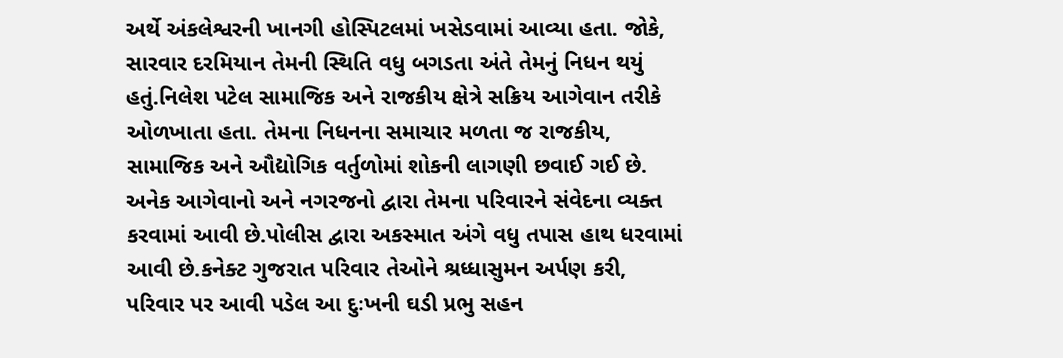અર્થે અંકલેશ્વરની ખાનગી હોસ્પિટલમાં ખસેડવામાં આવ્યા હતા. જોકે, સારવાર દરમિયાન તેમની સ્થિતિ વધુ બગડતા અંતે તેમનું નિધન થયું હતું.નિલેશ પટેલ સામાજિક અને રાજકીય ક્ષેત્રે સક્રિય આગેવાન તરીકે ઓળખાતા હતા. તેમના નિધનના સમાચાર મળતા જ રાજકીય, સામાજિક અને ઔદ્યોગિક વર્તુળોમાં શોકની લાગણી છવાઈ ગઈ છે. અનેક આગેવાનો અને નગરજનો દ્વારા તેમના પરિવારને સંવેદના વ્યક્ત કરવામાં આવી છે.પોલીસ દ્વારા અકસ્માત અંગે વધુ તપાસ હાથ ધરવામાં આવી છે.કનેક્ટ ગુજરાત પરિવાર તેઓને શ્રધ્ધાસુમન અર્પણ કરી, પરિવાર પર આવી પડેલ આ દુઃખની ઘડી પ્રભુ સહન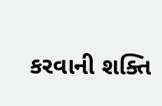કરવાની શક્તિ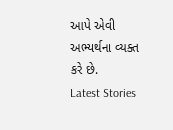આપે એવી અભ્યર્થના વ્યક્ત કરે છે.
Latest Stories